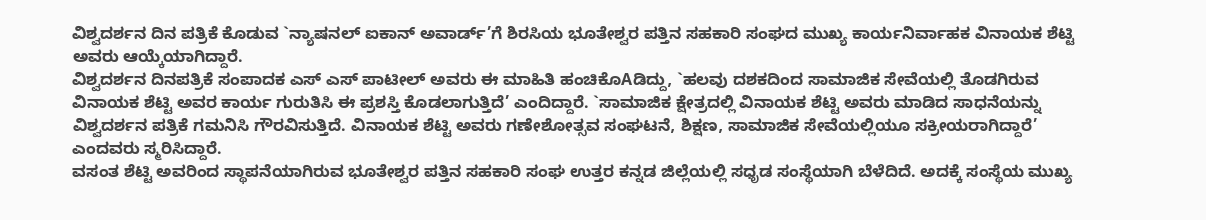ವಿಶ್ವದರ್ಶನ ದಿನ ಪತ್ರಿಕೆ ಕೊಡುವ `ನ್ಯಾಷನಲ್ ಐಕಾನ್ ಅವಾರ್ಡ್’ಗೆ ಶಿರಸಿಯ ಭೂತೇಶ್ವರ ಪತ್ತಿನ ಸಹಕಾರಿ ಸಂಘದ ಮುಖ್ಯ ಕಾರ್ಯನಿರ್ವಾಹಕ ವಿನಾಯಕ ಶೆಟ್ಟಿ ಅವರು ಆಯ್ಕೆಯಾಗಿದ್ದಾರೆ.
ವಿಶ್ವದರ್ಶನ ದಿನಪತ್ರಿಕೆ ಸಂಪಾದಕ ಎಸ್ ಎಸ್ ಪಾಟೀಲ್ ಅವರು ಈ ಮಾಹಿತಿ ಹಂಚಿಕೊAಡಿದ್ದು, `ಹಲವು ದಶಕದಿಂದ ಸಾಮಾಜಿಕ ಸೇವೆಯಲ್ಲಿ ತೊಡಗಿರುವ ವಿನಾಯಕ ಶೆಟ್ಟಿ ಅವರ ಕಾರ್ಯ ಗುರುತಿಸಿ ಈ ಪ್ರಶಸ್ತಿ ಕೊಡಲಾಗುತ್ತಿದೆ’ ಎಂದಿದ್ದಾರೆ. `ಸಾಮಾಜಿಕ ಕ್ಷೇತ್ರದಲ್ಲಿ ವಿನಾಯಕ ಶೆಟ್ಟಿ ಅವರು ಮಾಡಿದ ಸಾಧನೆಯನ್ನು ವಿಶ್ವದರ್ಶನ ಪತ್ರಿಕೆ ಗಮನಿಸಿ ಗೌರವಿಸುತ್ತಿದೆ. ವಿನಾಯಕ ಶೆಟ್ಟಿ ಅವರು ಗಣೇಶೋತ್ಸವ ಸಂಘಟನೆ, ಶಿಕ್ಷಣ, ಸಾಮಾಜಿಕ ಸೇವೆಯಲ್ಲಿಯೂ ಸಕ್ರೀಯರಾಗಿದ್ದಾರೆ’ ಎಂದವರು ಸ್ಮರಿಸಿದ್ದಾರೆ.
ವಸಂತ ಶೆಟ್ಟಿ ಅವರಿಂದ ಸ್ಥಾಪನೆಯಾಗಿರುವ ಭೂತೇಶ್ವರ ಪತ್ತಿನ ಸಹಕಾರಿ ಸಂಘ ಉತ್ತರ ಕನ್ನಡ ಜಿಲ್ಲೆಯಲ್ಲಿ ಸಧೃಡ ಸಂಸ್ಥೆಯಾಗಿ ಬೆಳೆದಿದೆ. ಅದಕ್ಕೆ ಸಂಸ್ಥೆಯ ಮುಖ್ಯ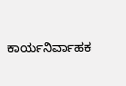ಕಾರ್ಯನಿರ್ವಾಹಕ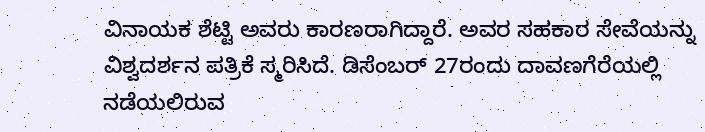ವಿನಾಯಕ ಶೆಟ್ಟಿ ಅವರು ಕಾರಣರಾಗಿದ್ದಾರೆ. ಅವರ ಸಹಕಾರ ಸೇವೆಯನ್ನು ವಿಶ್ವದರ್ಶನ ಪತ್ರಿಕೆ ಸ್ಮರಿಸಿದೆ. ಡಿಸೆಂಬರ್ 27ರಂದು ದಾವಣಗೆರೆಯಲ್ಲಿ ನಡೆಯಲಿರುವ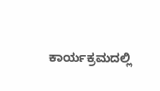ಕಾರ್ಯಕ್ರಮದಲ್ಲಿ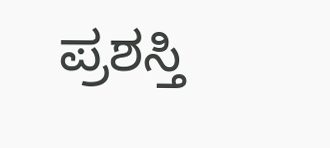ಪ್ರಶಸ್ತಿ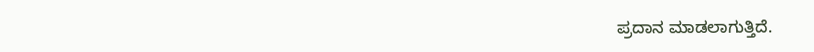ಪ್ರದಾನ ಮಾಡಲಾಗುತ್ತಿದೆ.